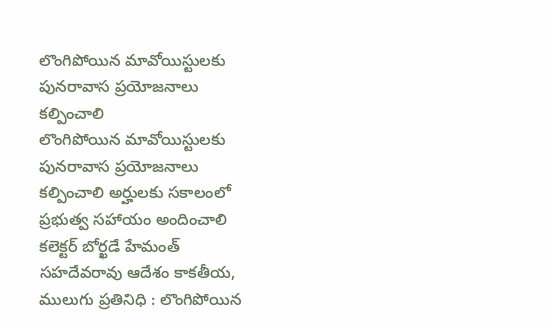లొంగిపోయిన మావోయిస్టులకు పునరావాస ప్రయోజనాలు కల్పించాలి
లొంగిపోయిన మావోయిస్టులకు పునరావాస ప్రయోజనాలు కల్పించాలి అర్హులకు సకాలంలో ప్రభుత్వ సహాయం అందించాలి కలెక్టర్ బోర్ఖడే హేమంత్ సహదేవరావు ఆదేశం కాకతీయ, ములుగు ప్రతినిధి : లొంగిపోయిన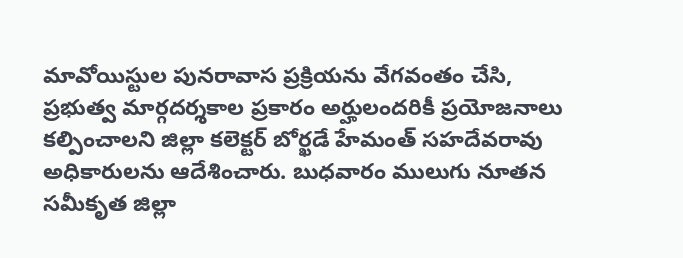మావోయిస్టుల పునరావాస ప్రక్రియను వేగవంతం చేసి, ప్రభుత్వ మార్గదర్శకాల ప్రకారం అర్హులందరికీ ప్రయోజనాలు కల్పించాలని జిల్లా కలెక్టర్ బోర్ఖడే హేమంత్ సహదేవరావు అధికారులను ఆదేశించారు. బుధవారం ములుగు నూతన సమీకృత జిల్లా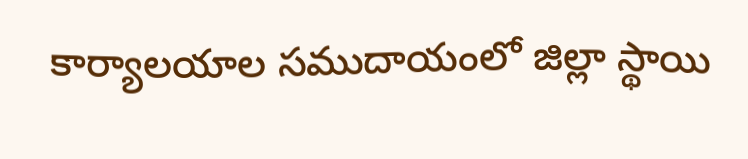కార్యాలయాల సముదాయంలో జిల్లా స్థాయి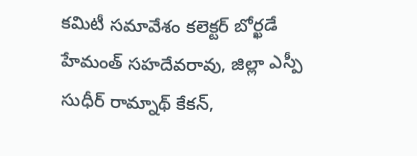కమిటీ సమావేశం కలెక్టర్ బోర్ఖడే హేమంత్ సహదేవరావు, జిల్లా ఎస్పీ సుధీర్ రామ్నాథ్ కేకన్,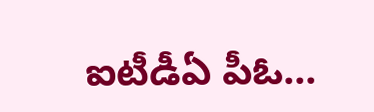ఐటీడీఏ పీఓ...